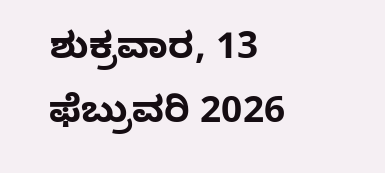ಶುಕ್ರವಾರ, 13 ಫೆಬ್ರುವರಿ 2026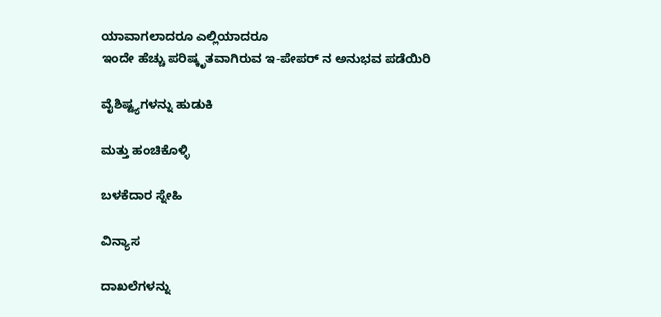ಯಾವಾಗಲಾದರೂ ಎಲ್ಲಿಯಾದರೂ
ಇಂದೇ ಹೆಚ್ಚು ಪರಿಷ್ಕೃತವಾಗಿರುವ ಇ-ಪೇಪರ್ ನ ಅನುಭವ ಪಡೆಯಿರಿ

ವೈಶಿಷ್ಟ್ಯಗಳನ್ನು ಹುಡುಕಿ

ಮತ್ತು ಹಂಚಿಕೊಳ್ಳಿ

ಬಳಕೆದಾರ ಸ್ನೇಹಿ

ವಿನ್ಯಾಸ

ದಾಖಲೆಗಳನ್ನು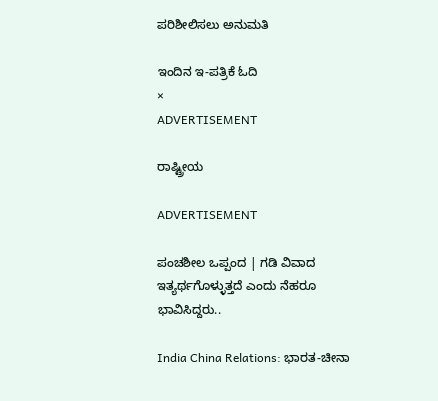ಪರಿಶೀಲಿಸಲು ಅನುಮತಿ

ಇಂದಿನ ಇ-ಪತ್ರಿಕೆ ಓದಿ
×
ADVERTISEMENT

ರಾಷ್ಟ್ರೀಯ

ADVERTISEMENT

ಪಂಚಶೀಲ ಒಪ್ಪಂದ | ಗಡಿ ವಿವಾದ ಇತ್ಯರ್ಥಗೊಳ್ಳುತ್ತದೆ ಎಂದು ನೆಹರೂ ಭಾವಿಸಿದ್ದರು..

India China Relations: ಭಾರತ-ಚೀನಾ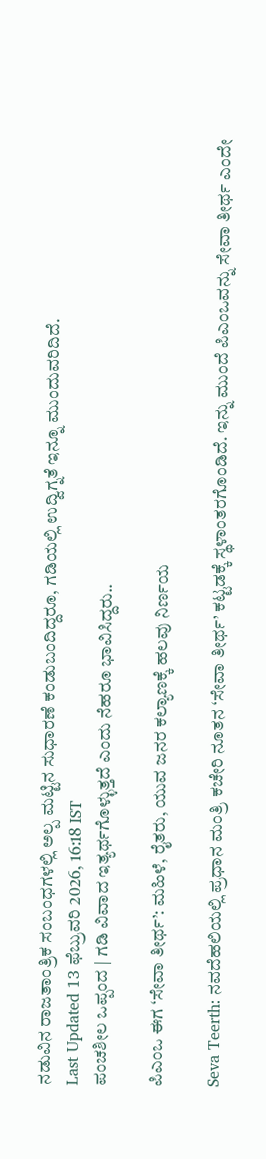ನಡುವಿನ ರಾಜತಾಂತ್ರಿಕ ಸಂಬಂಧಗಳಲ್ಲಿ ಅಲ್ಪ ಮಟ್ಟಿನ ಸುಧಾರಣೆ ಕಂಡುಬಂದಿದ್ದರೂ, ಗಡಿಯಲ್ಲಿ ಉದ್ವಿಗ್ನತೆ ಇನ್ನೂ ಮುಂದುವರಿದಿದೆ.
Last Updated 13 ಫೆಬ್ರುವರಿ 2026, 16:18 IST
ಪಂಚಶೀಲ ಒಪ್ಪಂದ | ಗಡಿ ವಿವಾದ ಇತ್ಯರ್ಥಗೊಳ್ಳುತ್ತದೆ ಎಂದು ನೆಹರೂ ಭಾವಿಸಿದ್ದರು..

ಪಿಎಂಒ ಈಗ ‘ಸೇವಾ ತೀರ್ಥ’: ಮಹಿಳೆ, ರೈತರು, ಯುವ ಜನರ ಕಲ್ಯಾಣಕ್ಕೆ ಹಲವು ನಿರ್ಣಯ

Seva Teerth: ನವದೆಹಲಿಯಲ್ಲಿ ಪ್ರಧಾನ ಮಂತ್ರಿ ಕಚೇರಿ ನೂತನ ‘ಸೇವಾ ತೀರ್ಥ’ ಕಟ್ಟಡಕ್ಕೆ ಸ್ಥಳಾಂತರಗೊಂಡಿದೆ. ಇನ್ನು ಮುಂದೆ ಪಿಎಂಒವನ್ನು ಸೇವಾ ತೀರ್ಥ ಎಂದೇ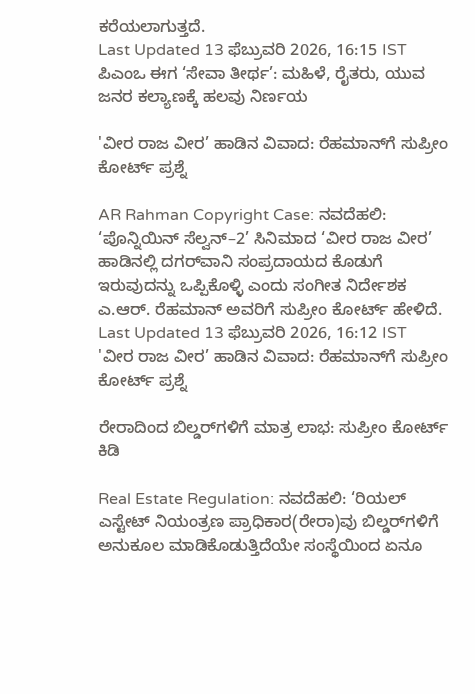ಕರೆಯಲಾಗುತ್ತದೆ.
Last Updated 13 ಫೆಬ್ರುವರಿ 2026, 16:15 IST
ಪಿಎಂಒ ಈಗ ‘ಸೇವಾ ತೀರ್ಥ’: ಮಹಿಳೆ, ರೈತರು, ಯುವ ಜನರ ಕಲ್ಯಾಣಕ್ಕೆ ಹಲವು ನಿರ್ಣಯ

'ವೀರ ರಾಜ ವೀರ’ ಹಾಡಿನ ವಿವಾದ: ರೆಹಮಾನ್‌ಗೆ ಸುಪ್ರೀಂ ಕೋರ್ಟ್ ಪ್ರಶ್ನೆ

AR Rahman Copyright Case: ನವದೆಹಲಿ: ‘ಪೊನ್ನಿಯಿನ್ ಸೆಲ್ವನ್–2’ ಸಿನಿಮಾದ ‘ವೀರ ರಾಜ ವೀರ’ ಹಾಡಿನಲ್ಲಿ ದಗರ್‌ವಾನಿ ಸಂಪ್ರದಾಯದ ಕೊಡುಗೆ ಇರುವುದನ್ನು ಒಪ್ಪಿಕೊಳ್ಳಿ ಎಂದು ಸಂಗೀತ ನಿರ್ದೇಶಕ ಎ.ಆರ್‌. ರೆಹಮಾನ್ ಅವರಿಗೆ ಸುಪ್ರೀಂ ಕೋರ್ಟ್ ಹೇಳಿದೆ.
Last Updated 13 ಫೆಬ್ರುವರಿ 2026, 16:12 IST
'ವೀರ ರಾಜ ವೀರ’ ಹಾಡಿನ ವಿವಾದ: ರೆಹಮಾನ್‌ಗೆ ಸುಪ್ರೀಂ ಕೋರ್ಟ್ ಪ್ರಶ್ನೆ

ರೇರಾದಿಂದ ಬಿಲ್ಡರ್‌ಗಳಿಗೆ ಮಾತ್ರ ಲಾಭ: ಸುಪ್ರೀಂ ಕೋರ್ಟ್ ಕಿಡಿ

Real Estate Regulation: ನವದೆಹಲಿ: ‘ರಿಯಲ್‌ ಎಸ್ಟೇಟ್‌ ನಿಯಂತ್ರಣ ಪ್ರಾಧಿಕಾರ(ರೇರಾ)ವು ಬಿಲ್ಡರ್‌ಗಳಿಗೆ ಅನುಕೂಲ ಮಾಡಿಕೊಡುತ್ತಿದೆಯೇ ಸಂಸ್ಥೆಯಿಂದ ಏನೂ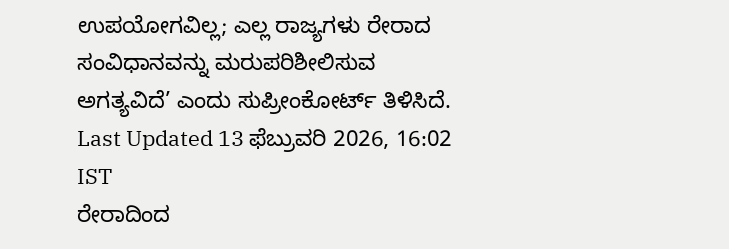ಉಪಯೋಗವಿಲ್ಲ; ಎಲ್ಲ ರಾಜ್ಯಗಳು ರೇರಾದ ಸಂವಿಧಾನವನ್ನು ಮರುಪರಿಶೀಲಿಸುವ ಅಗತ್ಯವಿದೆ’ ಎಂದು ಸುಪ್ರೀಂಕೋರ್ಟ್‌ ತಿಳಿಸಿದೆ.
Last Updated 13 ಫೆಬ್ರುವರಿ 2026, 16:02 IST
ರೇರಾದಿಂದ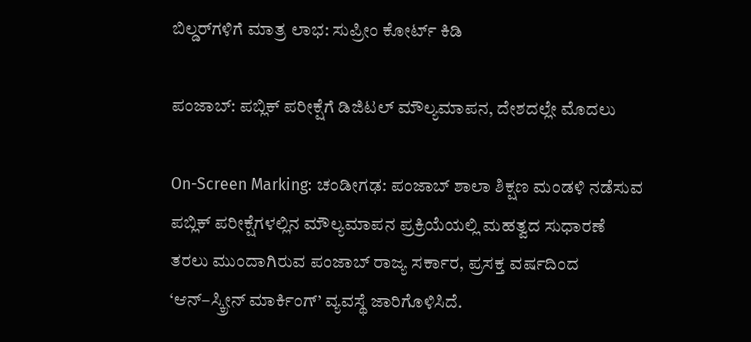ಬಿಲ್ಡರ್‌ಗಳಿಗೆ ಮಾತ್ರ ಲಾಭ: ಸುಪ್ರೀಂ ಕೋರ್ಟ್ ಕಿಡಿ

ಪಂಜಾಬ್‌: ಪಬ್ಲಿಕ್‌ ಪರೀಕ್ಷೆಗೆ ಡಿಜಿಟಲ್‌ ಮೌಲ್ಯಮಾಪನ, ದೇಶದಲ್ಲೇ ಮೊದಲು

On-Screen Marking: ಚಂಡೀಗಢ: ಪಂಜಾಬ್‌ ಶಾಲಾ ಶಿಕ್ಷಣ ಮಂಡಳಿ ನಡೆಸುವ ಪಬ್ಲಿಕ್‌ ಪರೀಕ್ಷೆಗಳಲ್ಲಿನ ಮೌಲ್ಯಮಾಪನ ಪ್ರಕ್ರಿಯೆಯಲ್ಲಿ ಮಹತ್ವದ ಸುಧಾರಣೆ ತರಲು ಮುಂದಾಗಿರುವ ಪಂಜಾಬ್‌ ರಾಜ್ಯ ಸರ್ಕಾರ, ಪ್ರಸಕ್ತ ವರ್ಷದಿಂದ ‘ಆನ್‌–ಸ್ಕ್ರೀನ್‌ ಮಾರ್ಕಿಂಗ್‌’ ವ್ಯವಸ್ಥೆ ಜಾರಿಗೊಳಿಸಿದೆ.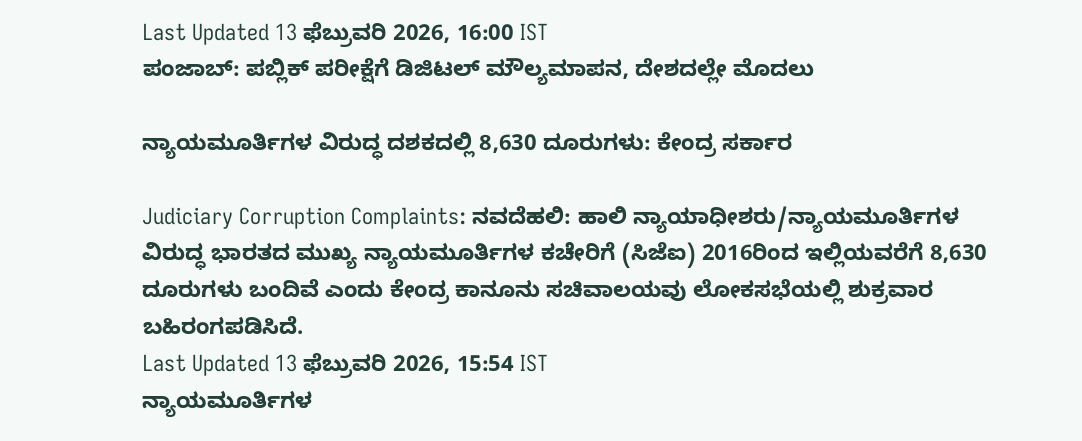Last Updated 13 ಫೆಬ್ರುವರಿ 2026, 16:00 IST
ಪಂಜಾಬ್‌: ಪಬ್ಲಿಕ್‌ ಪರೀಕ್ಷೆಗೆ ಡಿಜಿಟಲ್‌ ಮೌಲ್ಯಮಾಪನ, ದೇಶದಲ್ಲೇ ಮೊದಲು

ನ್ಯಾಯಮೂರ್ತಿಗಳ ವಿರುದ್ಧ ದಶಕದಲ್ಲಿ 8,630 ದೂರುಗಳು: ಕೇಂದ್ರ ಸರ್ಕಾರ

Judiciary Corruption Complaints: ನವದೆಹಲಿ: ಹಾಲಿ ನ್ಯಾಯಾಧೀಶರು/ನ್ಯಾಯಮೂರ್ತಿಗಳ ವಿರುದ್ಧ ಭಾರತದ ಮುಖ್ಯ ನ್ಯಾಯಮೂರ್ತಿಗಳ ಕಚೇರಿಗೆ (ಸಿಜೆಐ) 2016ರಿಂದ ಇಲ್ಲಿಯವರೆಗೆ 8,630 ದೂರುಗಳು ಬಂದಿವೆ ಎಂದು ಕೇಂದ್ರ ಕಾನೂನು ಸಚಿವಾಲಯವು ಲೋಕಸಭೆಯಲ್ಲಿ ಶುಕ್ರವಾರ ಬಹಿರಂಗಪಡಿಸಿದೆ.
Last Updated 13 ಫೆಬ್ರುವರಿ 2026, 15:54 IST
ನ್ಯಾಯಮೂರ್ತಿಗಳ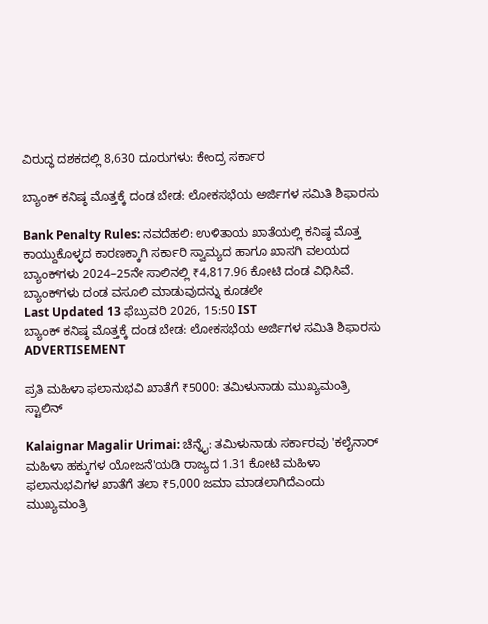ವಿರುದ್ಧ ದಶಕದಲ್ಲಿ 8,630 ದೂರುಗಳು: ಕೇಂದ್ರ ಸರ್ಕಾರ

ಬ್ಯಾಂಕ್‌ ಕನಿಷ್ಠ ಮೊತ್ತಕ್ಕೆ ದಂಡ ಬೇಡ: ಲೋಕಸಭೆಯ ಅರ್ಜಿಗಳ ಸಮಿತಿ ಶಿಫಾರಸು

Bank Penalty Rules: ನವದೆಹಲಿ: ಉಳಿತಾಯ ಖಾತೆಯಲ್ಲಿ ಕನಿಷ್ಠ ಮೊತ್ತ ಕಾಯ್ದುಕೊಳ್ಳದ ಕಾರಣಕ್ಕಾಗಿ ಸರ್ಕಾರಿ ಸ್ವಾಮ್ಯದ ಹಾಗೂ ಖಾಸಗಿ ವಲಯದ ಬ್ಯಾಂಕ್‌ಗಳು 2024–25ನೇ ಸಾಲಿನಲ್ಲಿ ₹4,817.96 ಕೋಟಿ ದಂಡ ವಿಧಿಸಿವೆ. ಬ್ಯಾಂಕ್‌ಗಳು ದಂಡ ವಸೂಲಿ ಮಾಡುವುದನ್ನು ಕೂಡಲೇ
Last Updated 13 ಫೆಬ್ರುವರಿ 2026, 15:50 IST
ಬ್ಯಾಂಕ್‌ ಕನಿಷ್ಠ ಮೊತ್ತಕ್ಕೆ ದಂಡ ಬೇಡ: ಲೋಕಸಭೆಯ ಅರ್ಜಿಗಳ ಸಮಿತಿ ಶಿಫಾರಸು
ADVERTISEMENT

ಪ್ರತಿ ಮಹಿಳಾ ಫಲಾನುಭವಿ ಖಾತೆಗೆ ₹5000: ತಮಿಳುನಾಡು ಮುಖ್ಯಮಂತ್ರಿ ಸ್ಟಾಲಿನ್‌

Kalaignar Magalir Urimai: ಚೆನ್ನೈ: ತಮಿಳುನಾಡು ಸರ್ಕಾರವು 'ಕಲೈನಾರ್ ಮಹಿಳಾ ಹಕ್ಕುಗಳ ಯೋಜನೆ'ಯಡಿ ರಾಜ್ಯದ‌ 1.31 ಕೋಟಿ ಮಹಿಳಾ ಫಲಾನುಭವಿಗಳ ಖಾತೆಗೆ ತಲಾ ₹5,000 ಜಮಾ ಮಾಡಲಾಗಿದೆಎಂದು ಮುಖ್ಯಮಂತ್ರಿ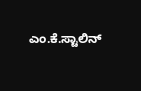ಎಂ.ಕೆ.ಸ್ಟಾಲಿನ್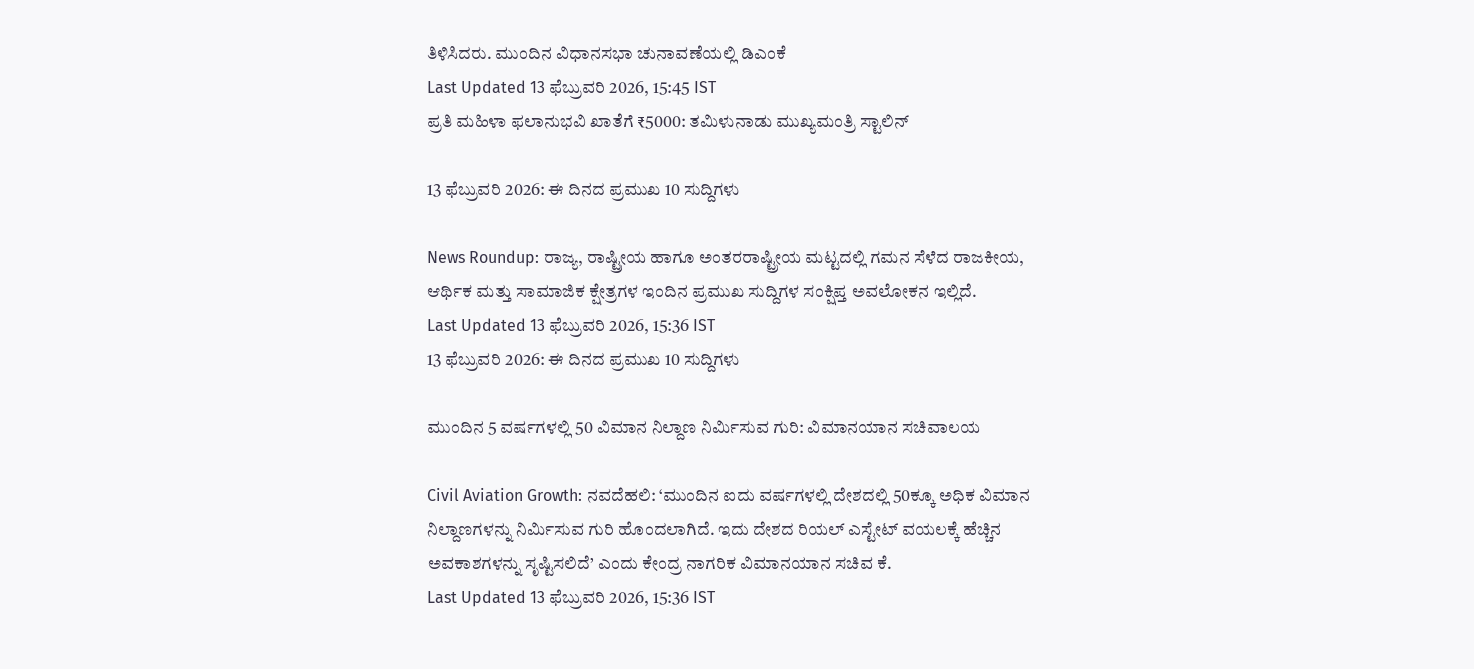ತಿಳಿಸಿದರು. ಮುಂದಿನ ವಿಧಾನಸಭಾ ಚುನಾವಣೆಯಲ್ಲಿ ಡಿಎಂಕೆ
Last Updated 13 ಫೆಬ್ರುವರಿ 2026, 15:45 IST
ಪ್ರತಿ ಮಹಿಳಾ ಫಲಾನುಭವಿ ಖಾತೆಗೆ ₹5000: ತಮಿಳುನಾಡು ಮುಖ್ಯಮಂತ್ರಿ ಸ್ಟಾಲಿನ್‌

13 ಫೆಬ್ರುವರಿ 2026: ಈ ದಿನದ ಪ್ರಮುಖ 10 ಸುದ್ದಿಗಳು

News Roundup: ರಾಜ್ಯ, ರಾಷ್ಟ್ರೀಯ ಹಾಗೂ ಅಂತರರಾಷ್ಟ್ರೀಯ ಮಟ್ಟದಲ್ಲಿ ಗಮನ ಸೆಳೆದ ರಾಜಕೀಯ, ಆರ್ಥಿಕ ಮತ್ತು ಸಾಮಾಜಿಕ ಕ್ಷೇತ್ರಗಳ ಇಂದಿನ ಪ್ರಮುಖ ಸುದ್ದಿಗಳ ಸಂಕ್ಷಿಪ್ತ ಅವಲೋಕನ ಇಲ್ಲಿದೆ.
Last Updated 13 ಫೆಬ್ರುವರಿ 2026, 15:36 IST
13 ಫೆಬ್ರುವರಿ 2026: ಈ ದಿನದ ಪ್ರಮುಖ 10 ಸುದ್ದಿಗಳು

ಮುಂದಿನ 5 ವರ್ಷಗಳಲ್ಲಿ 50 ವಿಮಾನ ನಿಲ್ದಾಣ ನಿರ್ಮಿಸುವ ಗುರಿ: ವಿಮಾನಯಾನ ಸಚಿವಾಲಯ

Civil Aviation Growth: ನವದೆಹಲಿ: ‘ಮುಂದಿನ ಐದು ವರ್ಷಗಳಲ್ಲಿ ದೇಶದಲ್ಲಿ 50ಕ್ಕೂ ಅಧಿಕ ವಿಮಾನ ನಿಲ್ದಾಣಗಳನ್ನು ನಿರ್ಮಿಸುವ ಗುರಿ ಹೊಂದಲಾಗಿದೆ. ಇದು ದೇಶದ ರಿಯಲ್ ಎಸ್ಟೇಟ್‌ ವಯಲಕ್ಕೆ ಹೆಚ್ಚಿನ ಅವಕಾಶಗಳನ್ನು ಸೃಷ್ಟಿಸಲಿದೆ’ ಎಂದು ಕೇಂದ್ರ ನಾಗರಿಕ ವಿಮಾನಯಾನ ಸಚಿವ ಕೆ.
Last Updated 13 ಫೆಬ್ರುವರಿ 2026, 15:36 IST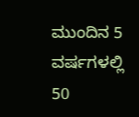ಮುಂದಿನ 5 ವರ್ಷಗಳಲ್ಲಿ 50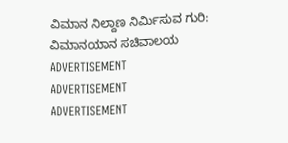ವಿಮಾನ ನಿಲ್ದಾಣ ನಿರ್ಮಿಸುವ ಗುರಿ: ವಿಮಾನಯಾನ ಸಚಿವಾಲಯ
ADVERTISEMENT
ADVERTISEMENT
ADVERTISEMENT